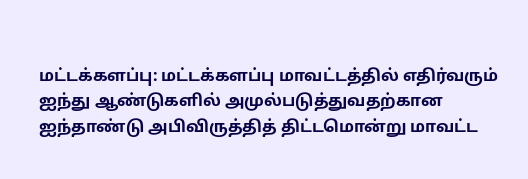மட்டக்களப்பு: மட்டக்களப்பு மாவட்டத்தில் எதிர்வரும் ஐந்து ஆண்டுகளில் அமுல்படுத்துவதற்கான ஐந்தாண்டு அபிவிருத்தித் திட்டமொன்று மாவட்ட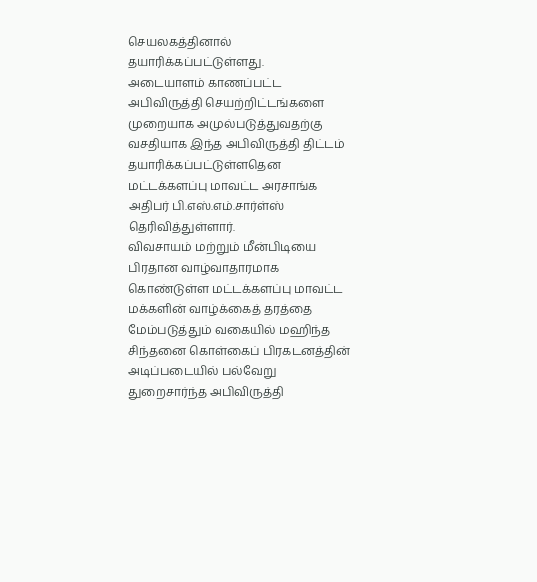செயலகத்தினால் தயாரிக்கப்பட்டுள்ளது.
அடையாளம் காணப்பட்ட அபிவிருத்தி செயற்றிட்டங்களை முறையாக அமுல்படுத்துவதற்கு வசதியாக இந்த அபிவிருத்தி திட்டம் தயாரிக்கப்பட்டுள்ளதென மட்டக்களப்பு மாவட்ட அரசாங்க அதிபர் பி.எஸ்.எம்.சார்ள்ஸ் தெரிவித்துள்ளார்.
விவசாயம் மற்றும் மீன்பிடியை பிரதான வாழ்வாதாரமாக கொண்டுள்ள மட்டக்களப்பு மாவட்ட மக்களின் வாழ்க்கைத் தரத்தை மேம்படுத்தும் வகையில் மஹிந்த சிந்தனை கொள்கைப் பிரகடனத்தின் அடிப்படையில் பல்வேறு துறைசார்ந்த அபிவிருத்தி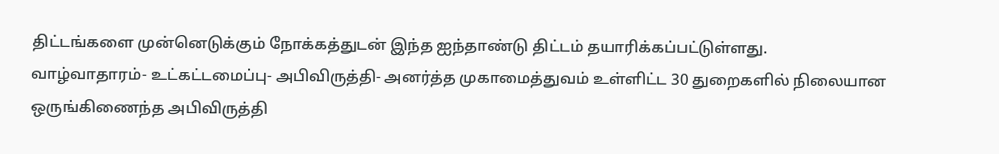திட்டங்களை முன்னெடுக்கும் நோக்கத்துடன் இந்த ஐந்தாண்டு திட்டம் தயாரிக்கப்பட்டுள்ளது.
வாழ்வாதாரம்- உட்கட்டமைப்பு- அபிவிருத்தி- அனர்த்த முகாமைத்துவம் உள்ளிட்ட 30 துறைகளில் நிலையான ஒருங்கிணைந்த அபிவிருத்தி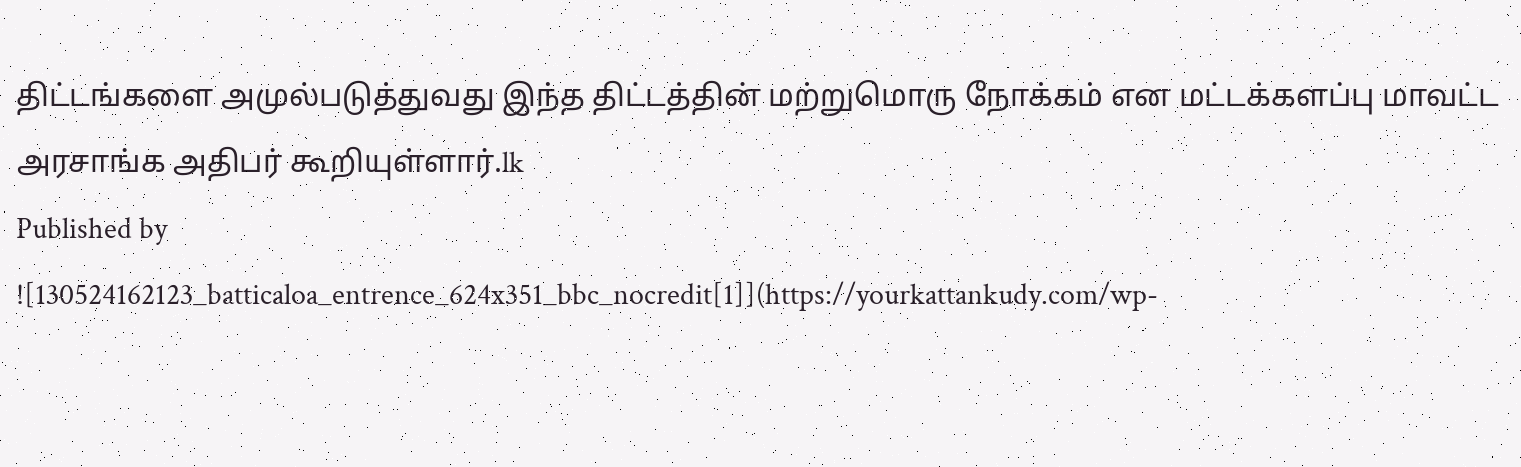திட்டங்களை அமுல்படுத்துவது இந்த திட்டத்தின் மற்றுமொரு நோக்கம் என மட்டக்களப்பு மாவட்ட அரசாங்க அதிபர் கூறியுள்ளார்.lk
Published by
![130524162123_batticaloa_entrence_624x351_bbc_nocredit[1]](https://yourkattankudy.com/wp-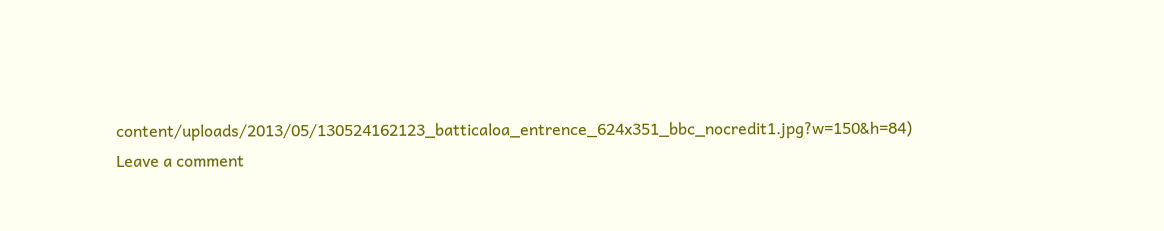content/uploads/2013/05/130524162123_batticaloa_entrence_624x351_bbc_nocredit1.jpg?w=150&h=84)
Leave a comment